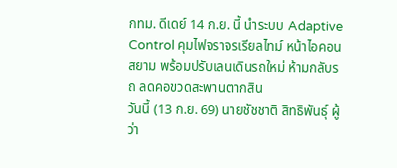กทม. ดีเดย์ 14 ก.ย. นี้ นำระบบ Adaptive Control คุมไฟจราจรเรียลไทม์ หน้าไอคอนสยาม พร้อมปรับเลนเดินรถใหม่ ห้ามกลับรถ ลดคอขวดสะพานตากสิน
วันนี้ (13 ก.ย. 69) นายชัชชาติ สิทธิพันธุ์ ผู้ว่า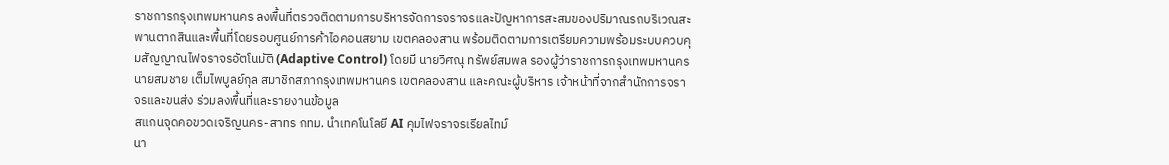ราชการกรุงเทพมหานคร ลงพื้นที่ตรวจติดตามการบริหารจัดการจราจรและปัญหาการสะสมของปริมาณรถบริเวณสะพานตากสินและพื้นที่โดยรอบศูนย์การค้าไอคอนสยาม เขตคลองสาน พร้อมติดตามการเตรียมความพร้อมระบบควบคุมสัญญาณไฟจราจรอัตโนมัติ (Adaptive Control) โดยมี นายวิศณุ ทรัพย์สมพล รองผู้ว่าราชการกรุงเทพมหานคร นายสมชาย เต็มไพบูลย์กุล สมาชิกสภากรุงเทพมหานคร เขตคลองสาน และคณะผู้บริหาร เจ้าหน้าที่จากสำนักการจราจรและขนส่ง ร่วมลงพื้นที่และรายงานข้อมูล
สแกนจุดคอขวดเจริญนคร-สาทร กทม. นำเทคโนโลยี AI คุมไฟจราจรเรียลไทม์
นา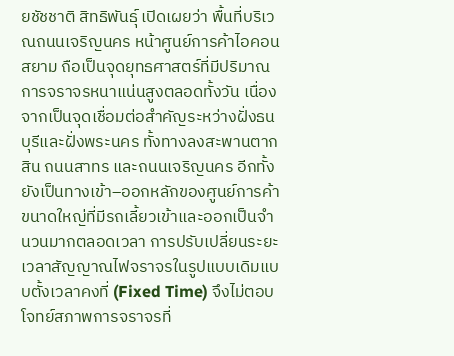ยชัชชาติ สิทธิพันธุ์ เปิดเผยว่า พื้นที่บริเวณถนนเจริญนคร หน้าศูนย์การค้าไอคอนสยาม ถือเป็นจุดยุทธศาสตร์ที่มีปริมาณการจราจรหนาแน่นสูงตลอดทั้งวัน เนื่องจากเป็นจุดเชื่อมต่อสำคัญระหว่างฝั่งธนบุรีและฝั่งพระนคร ทั้งทางลงสะพานตากสิน ถนนสาทร และถนนเจริญนคร อีกทั้งยังเป็นทางเข้า–ออกหลักของศูนย์การค้าขนาดใหญ่ที่มีรถเลี้ยวเข้าและออกเป็นจำนวนมากตลอดเวลา การปรับเปลี่ยนระยะเวลาสัญญาณไฟจราจรในรูปแบบเดิมแบบตั้งเวลาคงที่ (Fixed Time) จึงไม่ตอบโจทย์สภาพการจราจรที่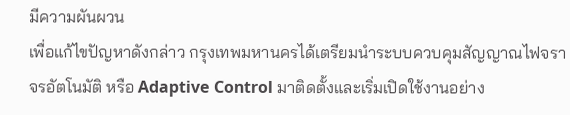มีความผันผวน
เพื่อแก้ไขปัญหาดังกล่าว กรุงเทพมหานครได้เตรียมนำระบบควบคุมสัญญาณไฟจราจรอัตโนมัติ หรือ Adaptive Control มาติดตั้งและเริ่มเปิดใช้งานอย่าง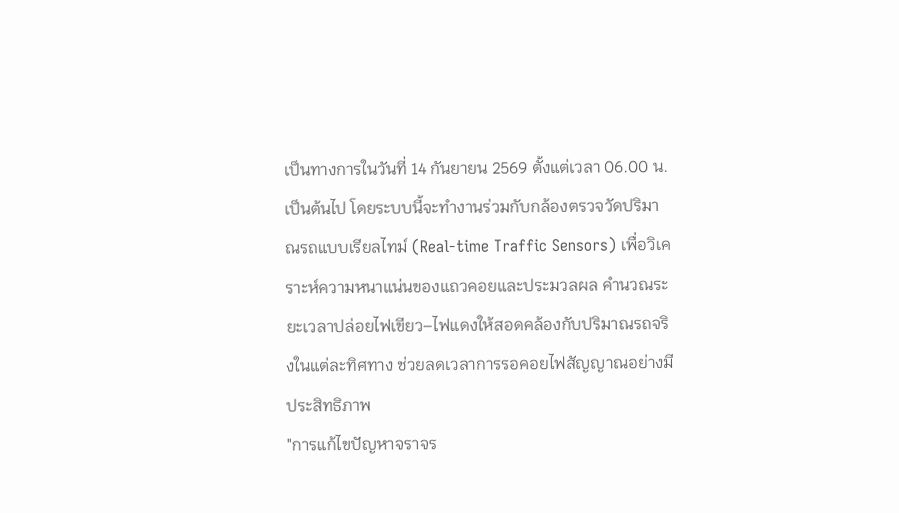เป็นทางการในวันที่ 14 กันยายน 2569 ตั้งแต่เวลา 06.00 น. เป็นต้นไป โดยระบบนี้จะทำงานร่วมกับกล้องตรวจวัดปริมาณรถแบบเรียลไทม์ (Real-time Traffic Sensors) เพื่อวิเคราะห์ความหนาแน่นของแถวคอยและประมวลผล คำนวณระยะเวลาปล่อยไฟเขียว–ไฟแดงให้สอดคล้องกับปริมาณรถจริงในแต่ละทิศทาง ช่วยลดเวลาการรอคอยไฟสัญญาณอย่างมีประสิทธิภาพ
"การแก้ไขปัญหาจราจร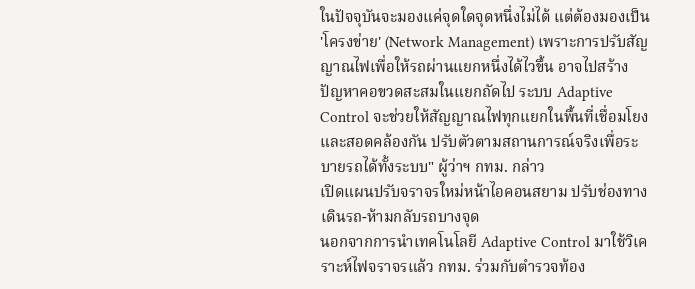ในปัจจุบันจะมองแค่จุดใดจุดหนึ่งไม่ได้ แต่ต้องมองเป็น 'โครงข่าย' (Network Management) เพราะการปรับสัญญาณไฟเพื่อให้รถผ่านแยกหนึ่งได้ไวขึ้น อาจไปสร้างปัญหาคอขวดสะสมในแยกถัดไป ระบบ Adaptive Control จะช่วยให้สัญญาณไฟทุกแยกในพื้นที่เชื่อมโยงและสอดคล้องกัน ปรับตัวตามสถานการณ์จริงเพื่อระบายรถได้ทั้งระบบ" ผู้ว่าฯ กทม. กล่าว
เปิดแผนปรับจราจรใหม่หน้าไอคอนสยาม ปรับช่องทางเดินรถ-ห้ามกลับรถบางจุด
นอกจากการนำเทคโนโลยี Adaptive Control มาใช้วิเคราะห์ไฟจราจรแล้ว กทม. ร่วมกับตำรวจท้อง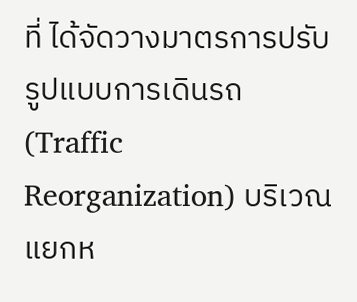ที่ ได้จัดวางมาตรการปรับรูปแบบการเดินรถ (Traffic Reorganization) บริเวณแยกห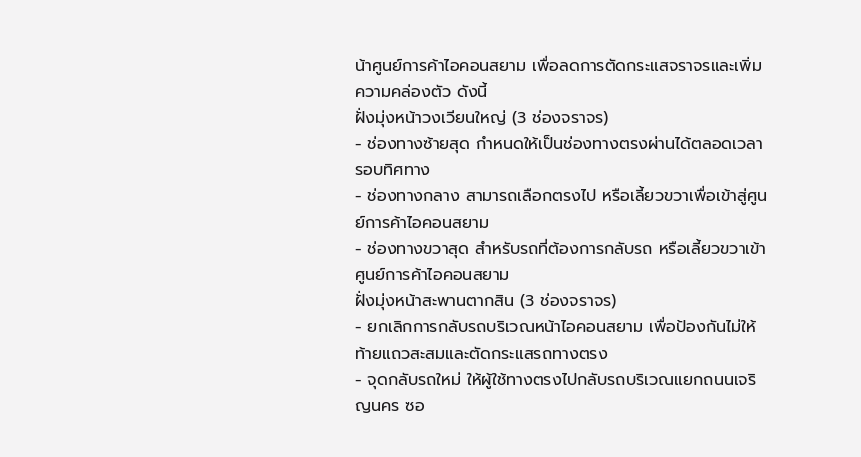น้าศูนย์การค้าไอคอนสยาม เพื่อลดการตัดกระแสจราจรและเพิ่มความคล่องตัว ดังนี้
ฝั่งมุ่งหน้าวงเวียนใหญ่ (3 ช่องจราจร)
- ช่องทางซ้ายสุด กำหนดให้เป็นช่องทางตรงผ่านได้ตลอดเวลารอบทิศทาง
- ช่องทางกลาง สามารถเลือกตรงไป หรือเลี้ยวขวาเพื่อเข้าสู่ศูนย์การค้าไอคอนสยาม
- ช่องทางขวาสุด สำหรับรถที่ต้องการกลับรถ หรือเลี้ยวขวาเข้าศูนย์การค้าไอคอนสยาม
ฝั่งมุ่งหน้าสะพานตากสิน (3 ช่องจราจร)
- ยกเลิกการกลับรถบริเวณหน้าไอคอนสยาม เพื่อป้องกันไม่ให้ท้ายแถวสะสมและตัดกระแสรถทางตรง
- จุดกลับรถใหม่ ให้ผู้ใช้ทางตรงไปกลับรถบริเวณแยกถนนเจริญนคร ซอ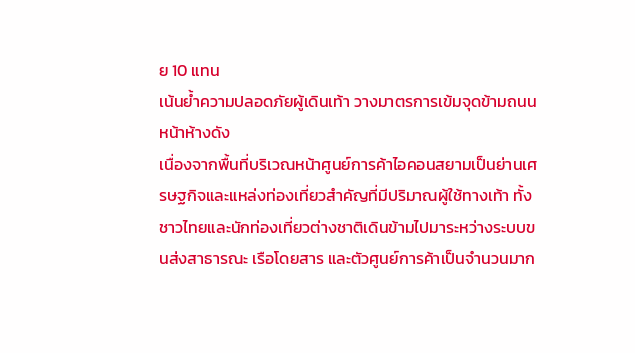ย 10 แทน
เน้นย้ำความปลอดภัยผู้เดินเท้า วางมาตรการเข้มจุดข้ามถนนหน้าห้างดัง
เนื่องจากพื้นที่บริเวณหน้าศูนย์การค้าไอคอนสยามเป็นย่านเศรษฐกิจและแหล่งท่องเที่ยวสำคัญที่มีปริมาณผู้ใช้ทางเท้า ทั้งชาวไทยและนักท่องเที่ยวต่างชาติเดินข้ามไปมาระหว่างระบบขนส่งสาธารณะ เรือโดยสาร และตัวศูนย์การค้าเป็นจำนวนมาก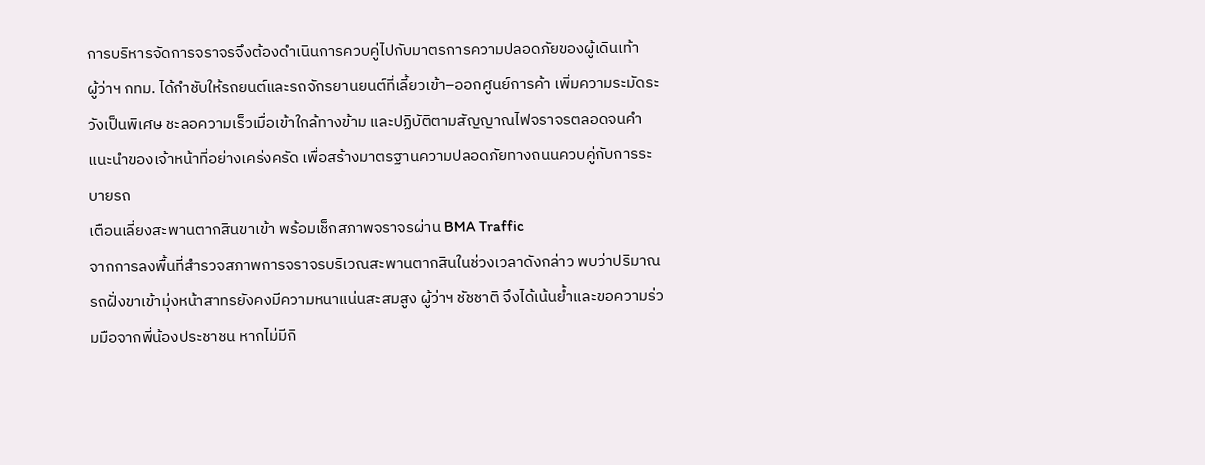การบริหารจัดการจราจรจึงต้องดำเนินการควบคู่ไปกับมาตรการความปลอดภัยของผู้เดินเท้า
ผู้ว่าฯ กทม. ได้กำชับให้รถยนต์และรถจักรยานยนต์ที่เลี้ยวเข้า–ออกศูนย์การค้า เพิ่มความระมัดระวังเป็นพิเศษ ชะลอความเร็วเมื่อเข้าใกล้ทางข้าม และปฏิบัติตามสัญญาณไฟจราจรตลอดจนคำแนะนำของเจ้าหน้าที่อย่างเคร่งครัด เพื่อสร้างมาตรฐานความปลอดภัยทางถนนควบคู่กับการระบายรถ
เตือนเลี่ยงสะพานตากสินขาเข้า พร้อมเช็กสภาพจราจรผ่าน BMA Traffic
จากการลงพื้นที่สำรวจสภาพการจราจรบริเวณสะพานตากสินในช่วงเวลาดังกล่าว พบว่าปริมาณรถฝั่งขาเข้ามุ่งหน้าสาทรยังคงมีความหนาแน่นสะสมสูง ผู้ว่าฯ ชัชชาติ จึงได้เน้นย้ำและขอความร่วมมือจากพี่น้องประชาชน หากไม่มีกิ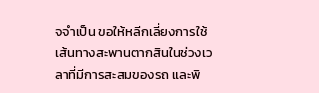จจำเป็น ขอให้หลีกเลี่ยงการใช้เส้นทางสะพานตากสินในช่วงเวลาที่มีการสะสมของรถ และพิ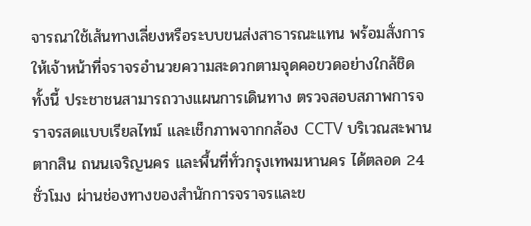จารณาใช้เส้นทางเลี่ยงหรือระบบขนส่งสาธารณะแทน พร้อมสั่งการให้เจ้าหน้าที่จราจรอำนวยความสะดวกตามจุดคอขวดอย่างใกล้ชิด
ทั้งนี้ ประชาชนสามารถวางแผนการเดินทาง ตรวจสอบสภาพการจราจรสดแบบเรียลไทม์ และเช็กภาพจากกล้อง CCTV บริเวณสะพานตากสิน ถนนเจริญนคร และพื้นที่ทั่วกรุงเทพมหานคร ได้ตลอด 24 ชั่วโมง ผ่านช่องทางของสำนักการจราจรและข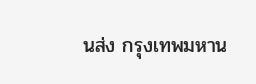นส่ง กรุงเทพมหาน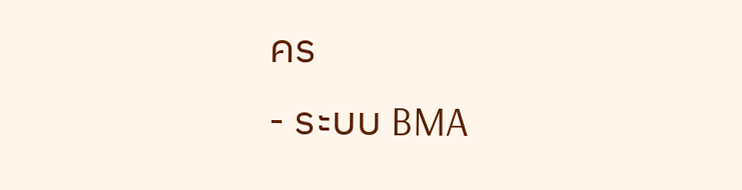คร
- ระบบ BMA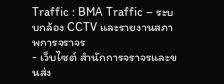Traffic : BMA Traffic – ระบบกล้อง CCTV และรายงานสภาพการจราจร
- เว็บไซต์ สำนักการจราจรและขนส่ง